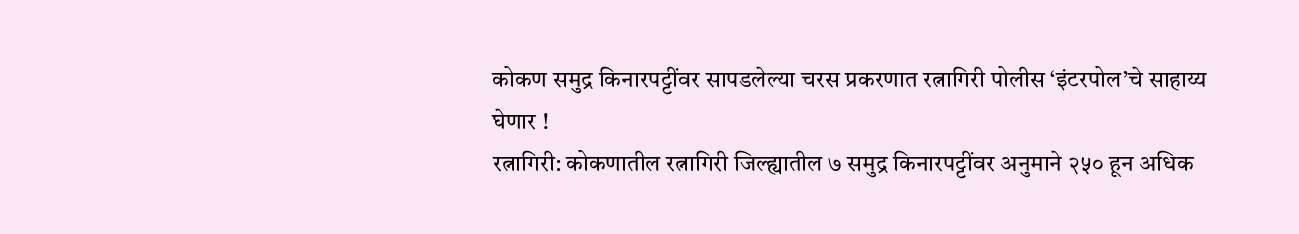कोकण समुद्र किनारपट्टींवर सापडलेल्या चरस प्रकरणात रत्नागिरी पोलीस ‘इंटरपोल’चे साहाय्य घेणार !
रत्नागिरी: कोकणातील रत्नागिरी जिल्ह्यातील ७ समुद्र किनारपट्टींवर अनुमाने २५० हून अधिक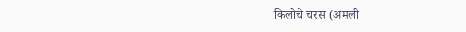किलोचे चरस (अमली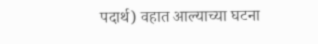पदार्थ) वहात आल्याच्या घटना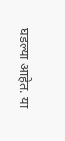घडल्या आहेत. या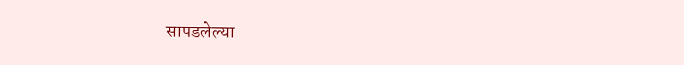सापडलेल्या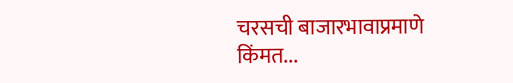चरसची बाजारभावाप्रमाणे किंमत...